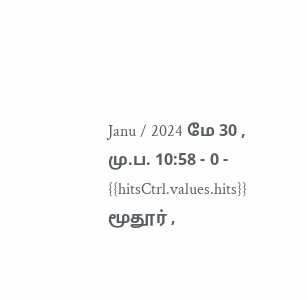Janu / 2024 மே 30 , மு.ப. 10:58 - 0 - {{hitsCtrl.values.hits}}
மூதூர் ,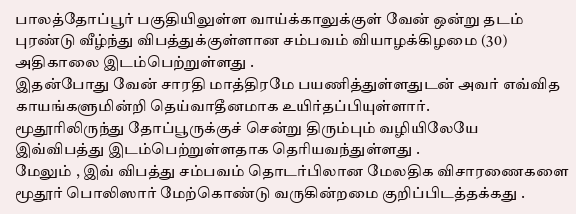பாலத்தோப்பூர் பகுதியிலுள்ள வாய்க்காலுக்குள் வேன் ஒன்று தடம் புரண்டு வீழ்ந்து விபத்துக்குள்ளான சம்பவம் வியாழக்கிழமை (30) அதிகாலை இடம்பெற்றுள்ளது .
இதன்போது வேன் சாரதி மாத்திரமே பயணித்துள்ளதுடன் அவர் எவ்வித காயங்களுமின்றி தெய்வாதீனமாக உயிர்தப்பியுள்ளார்.
மூதூரிலிருந்து தோப்பூருக்குச் சென்று திரும்பும் வழியிலேயே இவ்விபத்து இடம்பெற்றுள்ளதாக தெரியவந்துள்ளது .
மேலும் , இவ் விபத்து சம்பவம் தொடர்பிலான மேலதிக விசாரணைகளை மூதூர் பொலிஸார் மேற்கொண்டு வருகின்றமை குறிப்பிடத்தக்கது .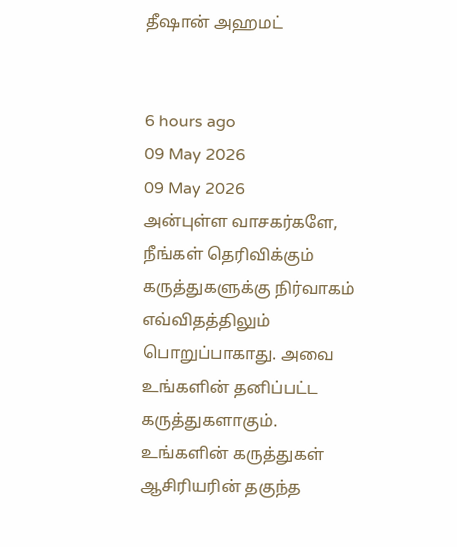தீஷான் அஹமட்


6 hours ago
09 May 2026
09 May 2026
அன்புள்ள வாசகர்களே,
நீங்கள் தெரிவிக்கும் கருத்துகளுக்கு நிர்வாகம் எவ்விதத்திலும் பொறுப்பாகாது. அவை உங்களின் தனிப்பட்ட கருத்துகளாகும். உங்களின் கருத்துகள் ஆசிரியரின் தகுந்த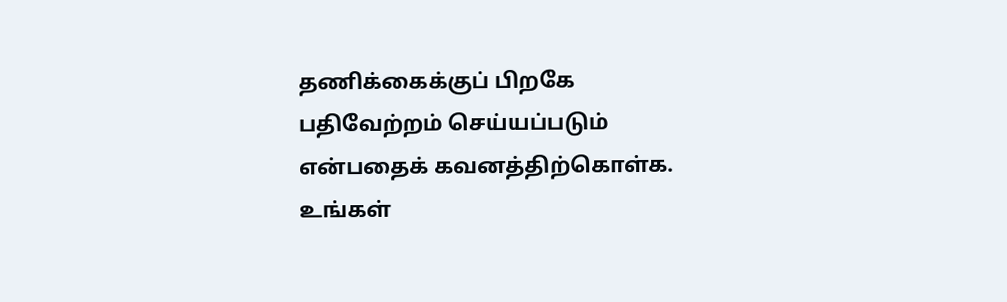தணிக்கைக்குப் பிறகே பதிவேற்றம் செய்யப்படும் என்பதைக் கவனத்திற்கொள்க. உங்கள்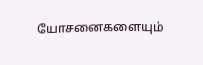யோசனைகளையும்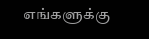எங்களுக்கு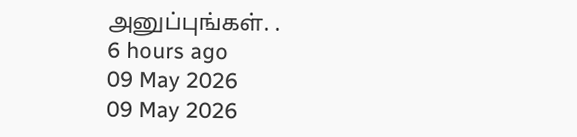அனுப்புங்கள். .
6 hours ago
09 May 2026
09 May 2026